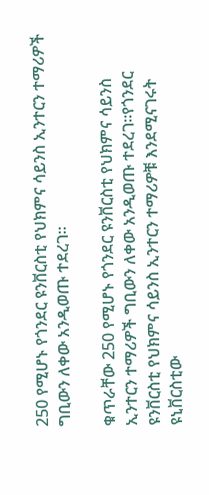250 የሚሆኑ የጎንደር ዩንቨርስቲ የህክምና ሳይንስ ኢንተርን ተማሪዎች ግቢውን ለቀው አንዲወጡ ተደረገ።

ቁጥራቸው 250 የሚሆኑ የጎንደር ዩንቨርስቲ የህክምና ሳይንስ ኢንተርን ተማሪዎች ግቢውን ለቀው አንዲወጡ ተደረገ።የጎንደር ዩንቨርስቲ የህክምና ሳይንስ ኢንተርን ተማሪዎቹ እንደሚናገሩት ዩኒቨርስቲው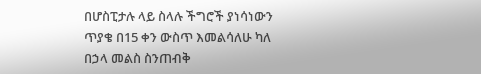በሆስፒታሉ ላይ ስላሉ ችግሮች ያነሳነውን ጥያቄ በ15 ቀን ውስጥ እመልሳለሁ ካለ በኃላ መልስ ስንጠብቅ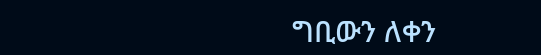ግቢውን ለቀን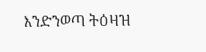እንድንወጣ ትዕዛዝ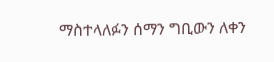ማስተላለፉን ሰማን ግቢውን ለቀን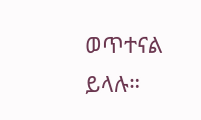ወጥተናል ይላሉ።